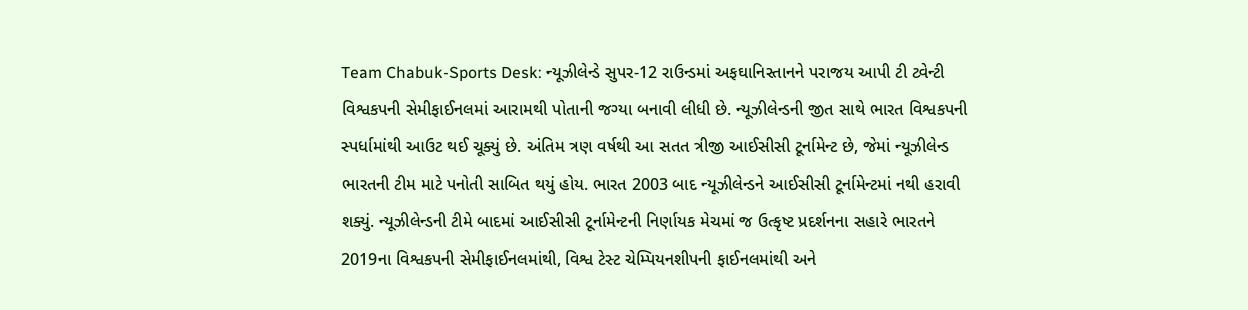Team Chabuk-Sports Desk: ન્યૂઝીલેન્ડે સુપર-12 રાઉન્ડમાં અફઘાનિસ્તાનને પરાજય આપી ટી ટ્વેન્ટી વિશ્વકપની સેમીફાઈનલમાં આરામથી પોતાની જગ્યા બનાવી લીધી છે. ન્યૂઝીલેન્ડની જીત સાથે ભારત વિશ્વકપની સ્પર્ધામાંથી આઉટ થઈ ચૂક્યું છે. અંતિમ ત્રણ વર્ષથી આ સતત ત્રીજી આઈસીસી ટૂર્નામેન્ટ છે, જેમાં ન્યૂઝીલેન્ડ ભારતની ટીમ માટે પનોતી સાબિત થયું હોય. ભારત 2003 બાદ ન્યૂઝીલેન્ડને આઈસીસી ટૂર્નામેન્ટમાં નથી હરાવી શક્યું. ન્યૂઝીલેન્ડની ટીમે બાદમાં આઈસીસી ટૂર્નામેન્ટની નિર્ણાયક મેચમાં જ ઉત્કૃષ્ટ પ્રદર્શનના સહારે ભારતને 2019ના વિશ્વકપની સેમીફાઈનલમાંથી, વિશ્વ ટેસ્ટ ચેમ્પિયનશીપની ફાઈનલમાંથી અને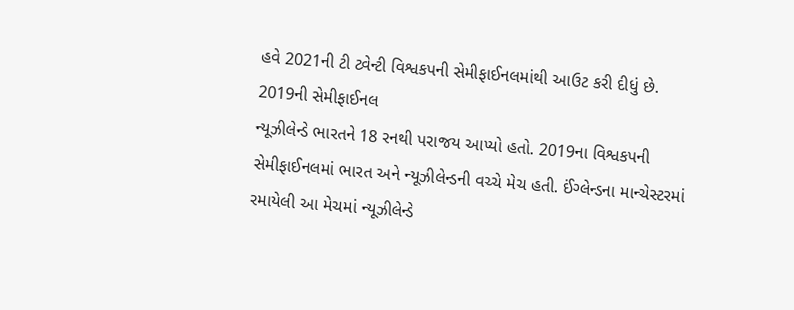હવે 2021ની ટી ટ્વેન્ટી વિશ્વકપની સેમીફાઈનલમાંથી આઉટ કરી દીધું છે.
2019ની સેમીફાઈનલ
ન્યૂઝીલેન્ડે ભારતને 18 રનથી પરાજય આપ્યો હતો. 2019ના વિશ્વકપની સેમીફાઈનલમાં ભારત અને ન્યૂઝીલેન્ડની વચ્ચે મેચ હતી. ઈંગ્લેન્ડના માન્ચેસ્ટરમાં રમાયેલી આ મેચમાં ન્યૂઝીલેન્ડે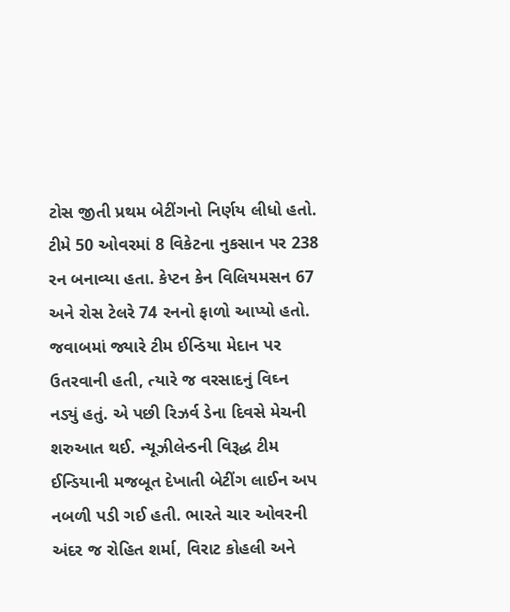ટોસ જીતી પ્રથમ બેટીંગનો નિર્ણય લીધો હતો. ટીમે 50 ઓવરમાં 8 વિકેટના નુકસાન પર 238 રન બનાવ્યા હતા. કેપ્ટન કેન વિલિયમસન 67 અને રોસ ટેલરે 74 રનનો ફાળો આપ્યો હતો. જવાબમાં જ્યારે ટીમ ઈન્ડિયા મેદાન પર ઉતરવાની હતી, ત્યારે જ વરસાદનું વિઘ્ન નડ્યું હતું. એ પછી રિઝર્વ ડેના દિવસે મેચની શરુઆત થઈ. ન્યૂઝીલેન્ડની વિરૂદ્ધ ટીમ ઈન્ડિયાની મજબૂત દેખાતી બેટીંગ લાઈન અપ નબળી પડી ગઈ હતી. ભારતે ચાર ઓવરની અંદર જ રોહિત શર્મા, વિરાટ કોહલી અને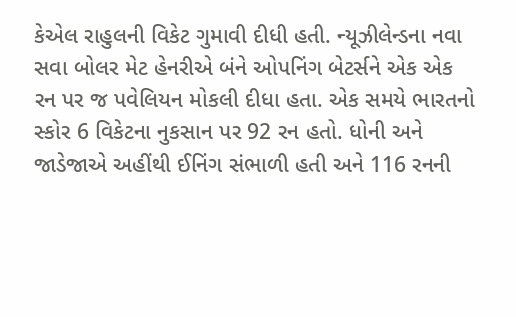કેએલ રાહુલની વિકેટ ગુમાવી દીધી હતી. ન્યૂઝીલેન્ડના નવા સવા બોલર મેટ હેનરીએ બંને ઓપનિંગ બેટર્સને એક એક રન પર જ પવેલિયન મોકલી દીધા હતા. એક સમયે ભારતનો સ્કોર 6 વિકેટના નુકસાન પર 92 રન હતો. ધોની અને જાડેજાએ અહીંથી ઈનિંગ સંભાળી હતી અને 116 રનની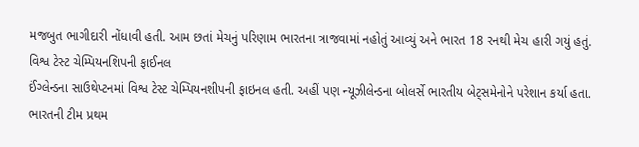મજબુત ભાગીદારી નોંધાવી હતી. આમ છતાં મેચનું પરિણામ ભારતના ત્રાજવામાં નહોતું આવ્યું અને ભારત 18 રનથી મેચ હારી ગયું હતું.
વિશ્વ ટેસ્ટ ચેમ્પિયનશિપની ફાઈનલ
ઈંગ્લેન્ડના સાઉથેપ્ટનમાં વિશ્વ ટેસ્ટ ચેમ્પિયનશીપની ફાઇનલ હતી. અહીં પણ ન્યૂઝીલેન્ડના બોલર્સે ભારતીય બેટ્સમેનોને પરેશાન કર્યા હતા. ભારતની ટીમ પ્રથમ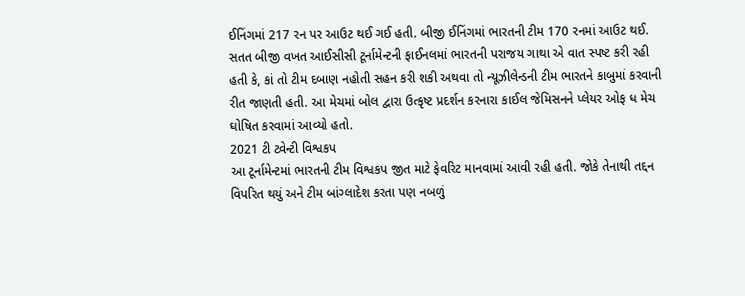ઈનિંગમાં 217 રન પર આઉટ થઈ ગઈ હતી. બીજી ઈનિંગમાં ભારતની ટીમ 170 રનમાં આઉટ થઈ. સતત બીજી વખત આઈસીસી ટૂર્નામેન્ટની ફાઈનલમાં ભારતની પરાજય ગાથા એ વાત સ્પષ્ટ કરી રહી હતી કે, કાં તો ટીમ દબાણ નહોતી સહન કરી શકી અથવા તો ન્યૂઝીલેન્ડની ટીમ ભારતને કાબુમાં કરવાની રીત જાણતી હતી. આ મેચમાં બોલ દ્વારા ઉત્કૃષ્ટ પ્રદર્શન કરનારા કાઈલ જેમિસનને પ્લેયર ઓફ ધ મેચ ઘોષિત કરવામાં આવ્યો હતો.
2021 ટી ટ્વેન્ટી વિશ્વકપ
આ ટૂર્નામેન્ટમાં ભારતની ટીમ વિશ્વકપ જીત માટે ફેવરિટ માનવામાં આવી રહી હતી. જોકે તેનાથી તદ્દન વિપરિત થયું અને ટીમ બાંગ્લાદેશ કરતા પણ નબળું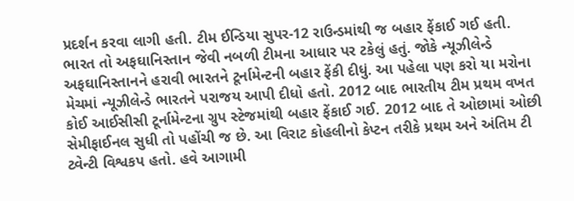પ્રદર્શન કરવા લાગી હતી. ટીમ ઈન્ડિયા સુપર-12 રાઉન્ડમાંથી જ બહાર ફેંકાઈ ગઈ હતી. ભારત તો અફઘાનિસ્તાન જેવી નબળી ટીમના આધાર પર ટકેલું હતું. જોકે ન્યૂઝીલેન્ડે અફઘાનિસ્તાનને હરાવી ભારતને ટૂર્નામેન્ટની બહાર ફેંકી દીધું. આ પહેલા પણ કરો યા મરોના મેચમાં ન્યૂઝીલેન્ડે ભારતને પરાજય આપી દીધો હતો. 2012 બાદ ભારતીય ટીમ પ્રથમ વખત કોઈ આઈસીસી ટૂર્નામેન્ટના ગ્રુપ સ્ટેજમાંથી બહાર ફેંકાઈ ગઈ. 2012 બાદ તે ઓછામાં ઓછી સેમીફાઈનલ સુધી તો પહોંચી જ છે. આ વિરાટ કોહલીનો કેપ્ટન તરીકે પ્રથમ અને અંતિમ ટી ટ્વેન્ટી વિશ્વકપ હતો. હવે આગામી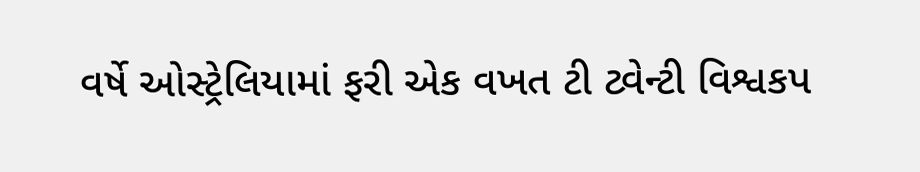વર્ષે ઓસ્ટ્રેલિયામાં ફરી એક વખત ટી ટ્વેન્ટી વિશ્વકપ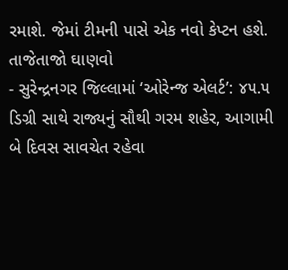રમાશે. જેમાં ટીમની પાસે એક નવો કેપ્ટન હશે.
તાજેતાજો ઘાણવો
- સુરેન્દ્રનગર જિલ્લામાં ‘ઓરેન્જ એલર્ટ’: ૪૫.૫ ડિગ્રી સાથે રાજ્યનું સૌથી ગરમ શહેર, આગામી બે દિવસ સાવચેત રહેવા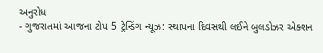અનુરોધ
- ગુજરાતમાં આજના ટોપ 5 ટ્રેન્ડિંગ ન્યૂઝ: સ્થાપના દિવસથી લઈને બુલડોઝર એક્શન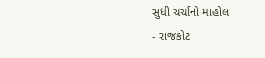સુધી ચર્ચાનો માહોલ
- રાજકોટ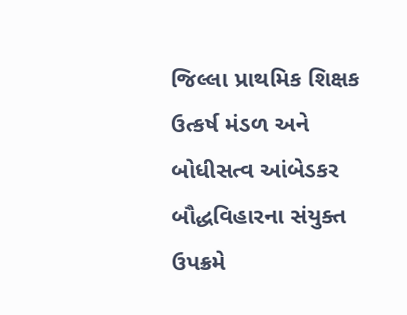જિલ્લા પ્રાથમિક શિક્ષક ઉત્કર્ષ મંડળ અને બોધીસત્વ આંબેડકર બૌદ્ધવિહારના સંયુક્ત ઉપક્રમે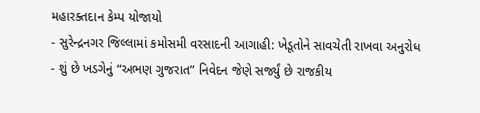મહારક્તદાન કેમ્પ યોજાયો
- સુરેન્દ્રનગર જિલ્લામાં કમોસમી વરસાદની આગાહી: ખેડૂતોને સાવચેતી રાખવા અનુરોધ
- શું છે ખડગેનું “અભણ ગુજરાત” નિવેદન જેણે સર્જ્યું છે રાજકીય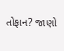તોફાન? જાણો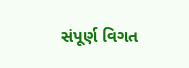સંપૂર્ણ વિગત